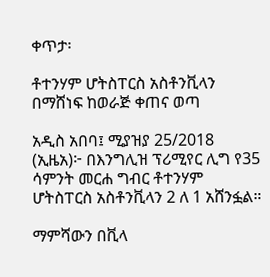ቀጥታ፡

ቶተንሃም ሆትስፐርስ አስቶንቪላን በማሸነፍ ከወራጅ ቀጠና ወጣ

አዲስ አበባ፤ ሚያዝያ 25/2018 (ኢዜአ)፦ በእንግሊዝ ፕሪሚየር ሊግ የ35 ሳምንት መርሐ ግብር ቶተንሃም ሆትስፐርስ አስቶንቪላን 2 ለ 1 አሸንፏል።

ማምሻውን በቪላ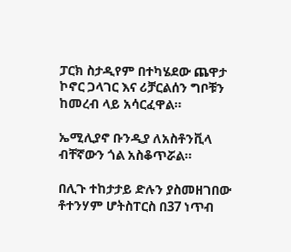ፓርክ ስታዲየም በተካሄደው ጨዋታ ኮኖር ጋላገር እና ሪቻርልሰን ግቦቹን ከመረብ ላይ አሳርፈዋል።

ኤሚሊያኖ ቡንዲያ ለአስቶንቪላ ብቸኛውን ጎል አስቆጥሯል።

በሊጉ ተከታታይ ድሉን ያስመዘገበው ቶተንሃም ሆትስፐርስ በ37 ነጥብ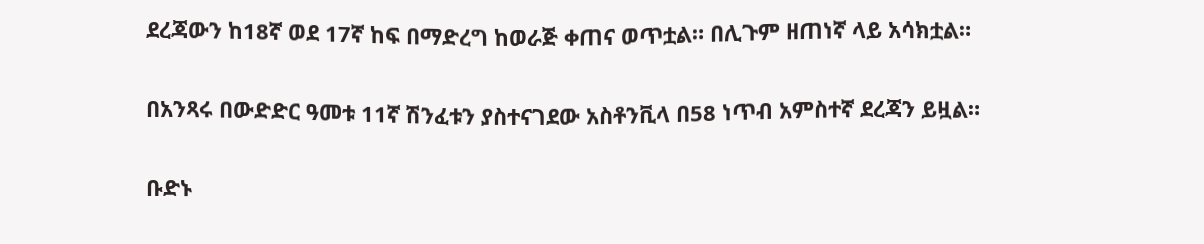ደረጃውን ከ18ኛ ወደ 17ኛ ከፍ በማድረግ ከወራጅ ቀጠና ወጥቷል። በሊጉም ዘጠነኛ ላይ አሳክቷል።

በአንጻሩ በውድድር ዓመቱ 11ኛ ሽንፈቱን ያስተናገደው አስቶንቪላ በ58 ነጥብ አምስተኛ ደረጃን ይዟል።

ቡድኑ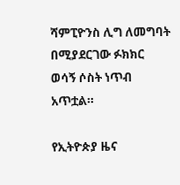ሻምፒዮንስ ሊግ ለመግባት በሚያደርገው ፉክክር ወሳኝ ሶስት ነጥብ አጥቷል።

የኢትዮጵያ ዜና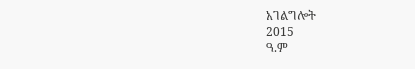አገልግሎት
2015
ዓ.ም